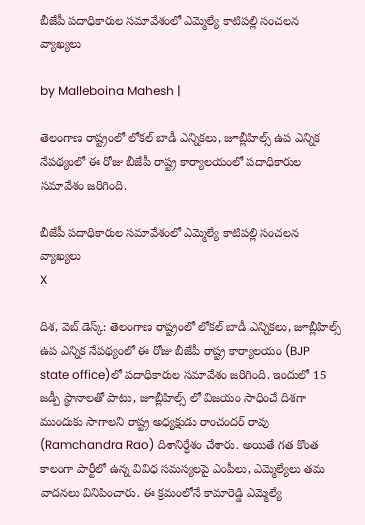బీజేపీ పదాధికారుల సమావేశంలో ఎమ్మెల్యే కాటిపల్లి సంచలన వ్యాఖ్యలు

by Malleboina Mahesh |

తెలంగాణ రాష్ట్రంలో లోకల్ బాడీ ఎన్నికలు, జూబ్లీహిల్స్ ఉప ఎన్నిక నేపథ్యంలో ఈ రోజు బీజేపీ రాష్ట్ర కార్యాలయంలో పదాధికారుల సమావేశం జరిగింది.

బీజేపీ పదాధికారుల సమావేశంలో ఎమ్మెల్యే కాటిపల్లి సంచలన వ్యాఖ్యలు
X

దిశ, వెబ్ డెస్క్: తెలంగాణ రాష్ట్రంలో లోకల్ బాడీ ఎన్నికలు, జూబ్లీహిల్స్ ఉప ఎన్నిక నేపథ్యంలో ఈ రోజు బీజేపీ రాష్ట్ర కార్యాలయం (BJP state office)లో పదాధికారుల సమావేశం జరిగింది. ఇందులో 15 జడ్పీ స్థానాలతో పాటు, జూబ్లీహిల్స్ లో విజయం సాధించే దిశగా ముందుకు సాగాలని రాష్ట్ర అధ్యక్షుడు రాంచందర్ రావు (Ramchandra Rao) దిశానిర్ధేశం చేశారు. అయితే గత కొంత కాలంగా పార్టీలో ఉన్న వివిధ సమస్యలపై ఎంపీలు, ఎమ్మెల్యేలు తమ వాదనలు వినిపించారు. ఈ క్రమంలోనే కామారెడ్డి ఎమ్మెల్యే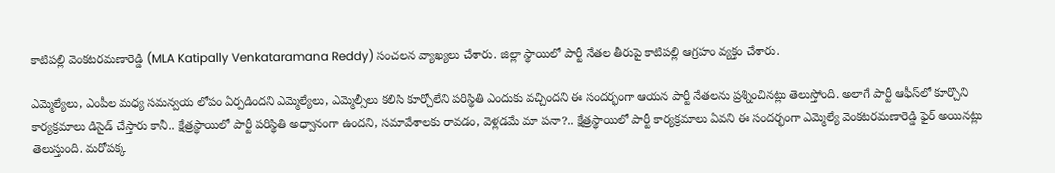కాటిపల్లి వెంకటరమణారెడ్డి (MLA Katipally Venkataramana Reddy) సంచలన వ్యాఖ్యలు చేశారు. జిల్లా స్థాయిలో పార్టీ నేతల తీరుపై కాటిపల్లి ఆగ్రహం వ్యక్తం చేశారు.

ఎమ్మెల్యేలు, ఎంపీల మధ్య సమన్వయ లోపం ఏర్పడిందని ఎమ్మెల్యేలు, ఎమ్మెల్సీలు కలిసి కూర్చోలేని పరిస్థితి ఎందుకు వచ్చిందని ఈ సందర్భంగా ఆయన పార్టీ నేతలను ప్రశ్నించినట్లు తెలుస్తోంది. అలాగే పార్టీ ఆఫీస్‌లో కూర్చొని కార్యక్రమాలు డిసైడ్ చేస్తారు కానీ.. క్షేత్రస్థాయిలో పార్టీ పరిస్థితి అధ్వానంగా ఉందని, సమావేశాలకు రావడం, వెళ్లడమే మా పనా?.. క్షేత్రస్థాయిలో పార్టీ కార్యక్రమాలు ఏవని ఈ సందర్భంగా ఎమ్మెల్యే వెంకటరమణారెడ్డి ఫైర్ అయినట్లు తెలుస్తుంది. మరోపక్క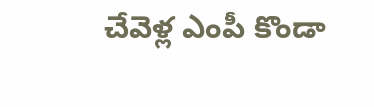చేవెళ్ల ఎంపీ కొండా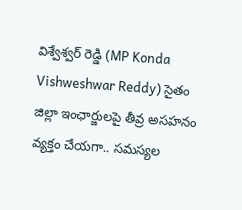విశ్వేశ్వర్ రెడ్డి (MP Konda Vishweshwar Reddy) సైతం జిల్లా ఇంఛార్జులపై తీవ్ర అసహనం వ్యక్తం చేయగా.. సమస్యల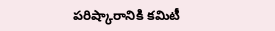పరిష్కారానికి కమిటీ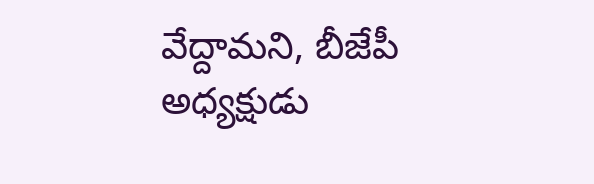వేద్దామని, బీజేపీ అధ్యక్షుడు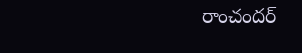రాంచందర్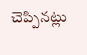చెప్పినట్లు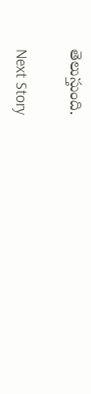తెలుస్తుంది.

Next Story